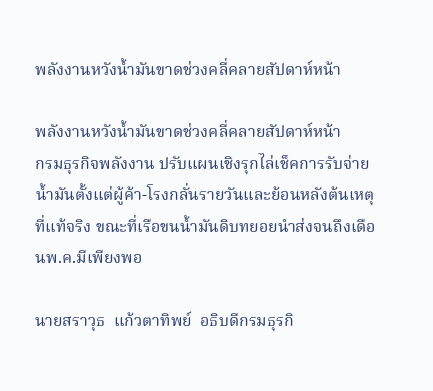พลังงานหวังน้ำมันขาดช่วงคลี่คลายสัปดาห์หน้า

พลังงานหวังน้ำมันขาดช่วงคลี่คลายสัปดาห์หน้า
กรมธุรกิจพลังงาน ปรับแผนเชิงรุกไล่เช็คการรับจ่ายน้ำมันตั้งแต่ผู้ค้า-โรงกลั่นรายวันและย้อนหลังต้นเหตุที่แท้จริง ขณะที่เรือขนน้ำมันดิบทยอยนำส่งจนถึงเดือนพ.ค.มีเพียงพอ

นายสราวุธ  แก้วตาทิพย์  อธิบดีกรมธุรกิ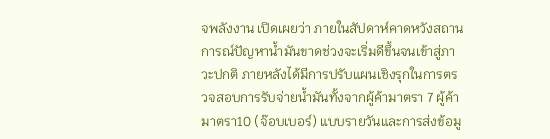จพลังงาน เปิดเผยว่า ภายในสัปดาห์คาดหวังสถานการณ์ปัญหาน้ำมันขาดช่วงจะเริ่มดีขึ้นจนเข้าสู่ภาวะปกติ ภายหลังได้มีการปรับแผนเชิงรุกในการตรวจสอบการรับจ่ายน้ำมันทั้งจากผู้ค้ามาตรา 7 ผู้ค้ามาตรา10 (จ๊อบเบอร์) แบบรายวันและการส่งข้อมู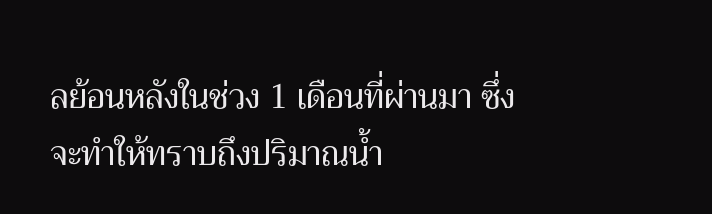ลย้อนหลังในช่วง 1 เดือนที่ผ่านมา ซึ่งจะทำให้ทราบถึงปริมาณน้ำ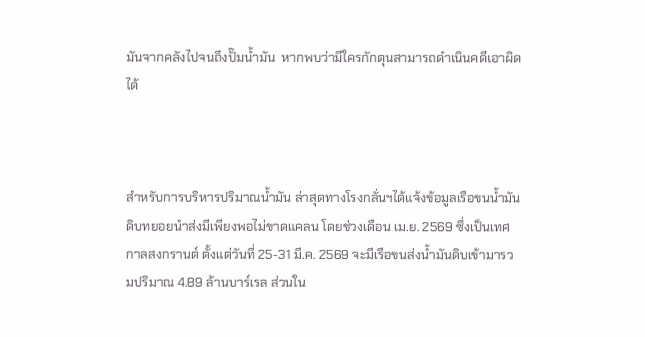มันจากคลังไปจนถึงปั๊มน้ำมัน  หากพบว่ามีใครกักตุนสามารถดำเนินคดีเอาผิดได้



สำหรับการบริหารปริมาณน้ำมัน ล่าสุดทางโรงกลั่นฯได้แจ้งข้อมูลเรือขนน้ำมันดิบทยอยนำส่งมีเพียงพอไม่ขาดแคลน โดยช่วงเดือน เม.ย. 2569 ซึ่งเป็นเทศกาลสงกรานต์ ตั้งแต่วันที่ 25-31 มี.ค. 2569 จะมีเรือขนส่งน้ำมันดิบเข้ามารวมปริมาณ 4.89 ล้านบาร์เรล ส่วนใน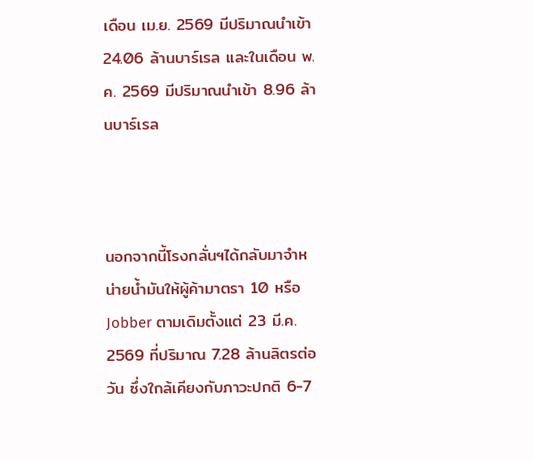เดือน เม.ย. 2569 มีปริมาณนำเข้า 24.06 ล้านบาร์เรล และในเดือน พ.ค. 2569 มีปริมาณนำเข้า 8.96 ล้านบาร์เรล



นอกจากนี้โรงกลั่นฯได้กลับมาจำหน่ายน้ำมันให้ผู้ค้ามาตรา 10 หรือ Jobber ตามเดิมตั้งแต่ 23 มี.ค. 2569 ที่ปริมาณ 7.28 ล้านลิตรต่อวัน ซึ่งใกล้เคียงกับภาวะปกติ 6-7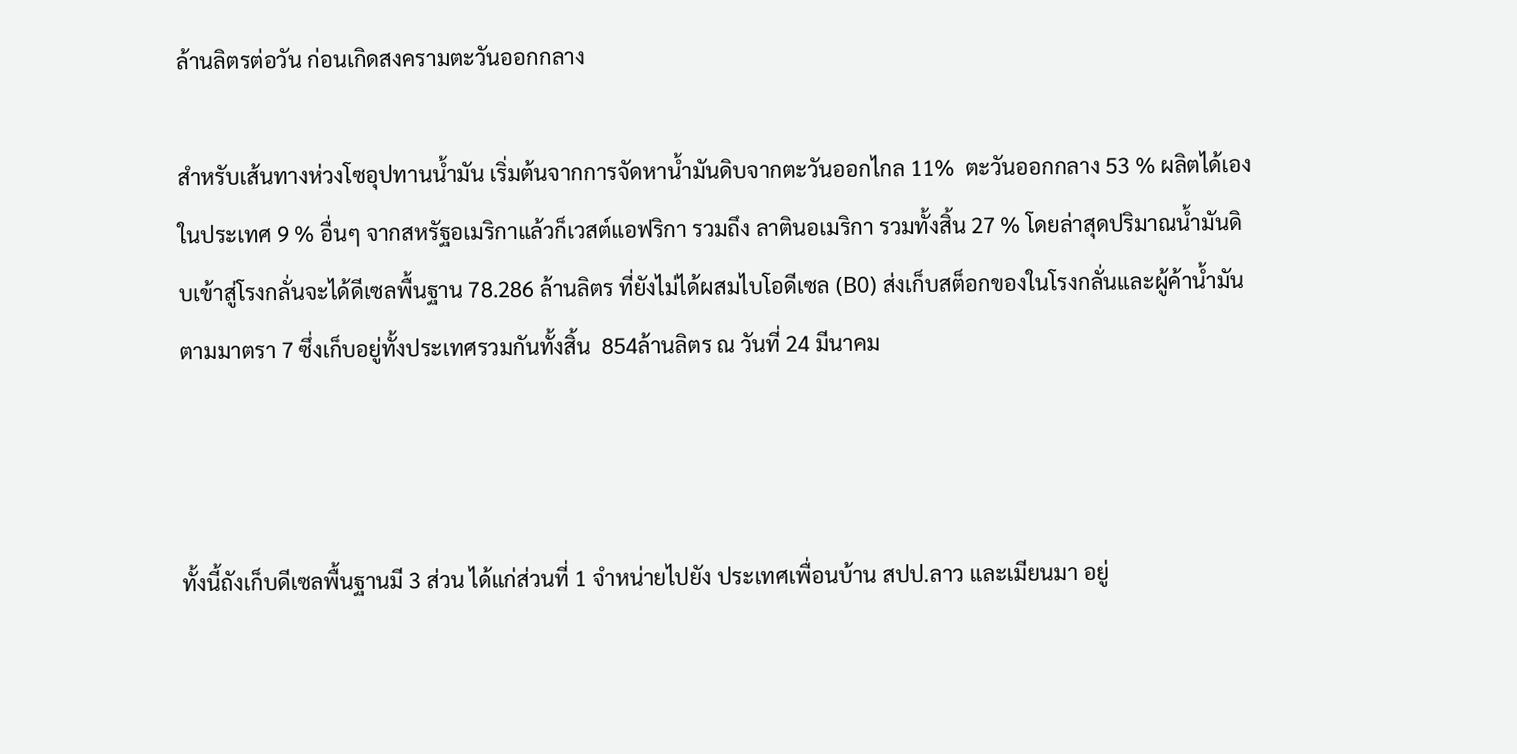ล้านลิตรต่อวัน ก่อนเกิดสงครามตะวันออกกลาง

สำหรับเส้นทางห่วงโซอุปทานน้ำมัน เริ่มต้นจากการจัดหาน้ำมันดิบจากตะวันออกไกล 11%  ตะวันออกกลาง 53 % ผลิตได้เองในประเทศ 9 % อื่นๆ จากสหรัฐอเมริกาแล้วก็เวสต์แอฟริกา รวมถึง ลาตินอเมริกา รวมทั้งสิ้น 27 % โดยล่าสุดปริมาณน้ำมันดิบเข้าสู่โรงกลั่นจะได้ดีเซลพื้นฐาน 78.286 ล้านลิตร ที่ยังไม่ได้ผสมไบโอดีเซล (B0) ส่งเก็บสต็อกของในโรงกลั่นและผู้ค้าน้ำมันตามมาตรา 7 ซึ่งเก็บอยู่ทั้งประเทศรวมกันทั้งสิ้น  854ล้านลิตร ณ วันที่ 24 มีนาคม



ทั้งนี้ถังเก็บดีเซลพื้นฐานมี 3 ส่วน ได้แก่ส่วนที่ 1 จําหน่ายไปยัง ประเทศเพื่อนบ้าน สปป.ลาว และเมียนมา อยู่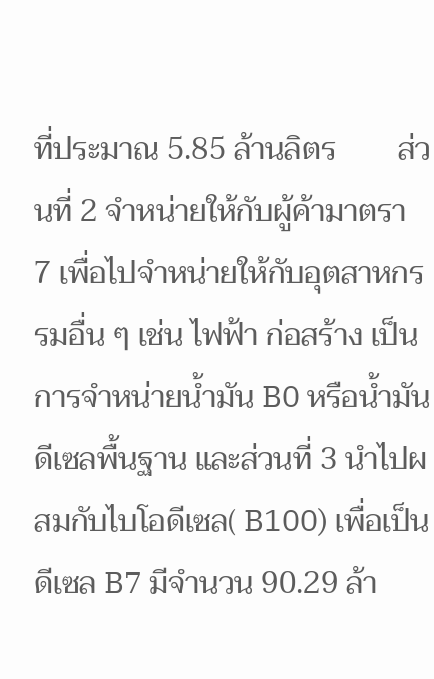ที่ประมาณ 5.85 ล้านลิตร        ส่วนที่ 2 จำหน่ายให้กับผู้ค้ามาตรา 7 เพื่อไปจําหน่ายให้กับอุตสาหกรรมอื่น ๆ เช่น ไฟฟ้า ก่อสร้าง เป็นการจําหน่ายน้ำมัน B0 หรือน้ำมันดีเซลพื้นฐาน และส่วนที่ 3 นำไปผสมกับไบโอดีเซล( B100) เพื่อเป็นดีเซล B7 มีจำนวน 90.29 ล้า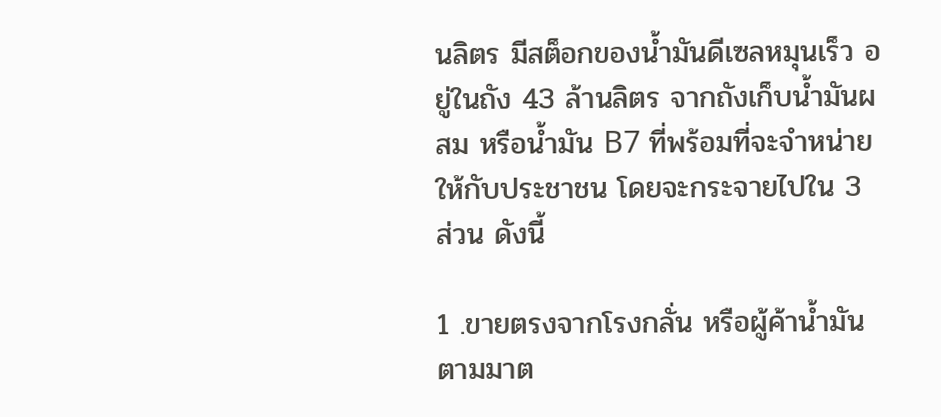นลิตร มีสต็อกของน้ำมันดีเซลหมุนเร็ว อยู่ในถัง 43 ล้านลิตร จากถังเก็บน้ำมันผสม หรือน้ำมัน B7 ที่พร้อมที่จะจําหน่ายให้กับประชาชน โดยจะกระจายไปใน 3 ส่วน ดังนี้

1 .ขายตรงจากโรงกลั่น หรือผู้ค้าน้ำมันตามมาต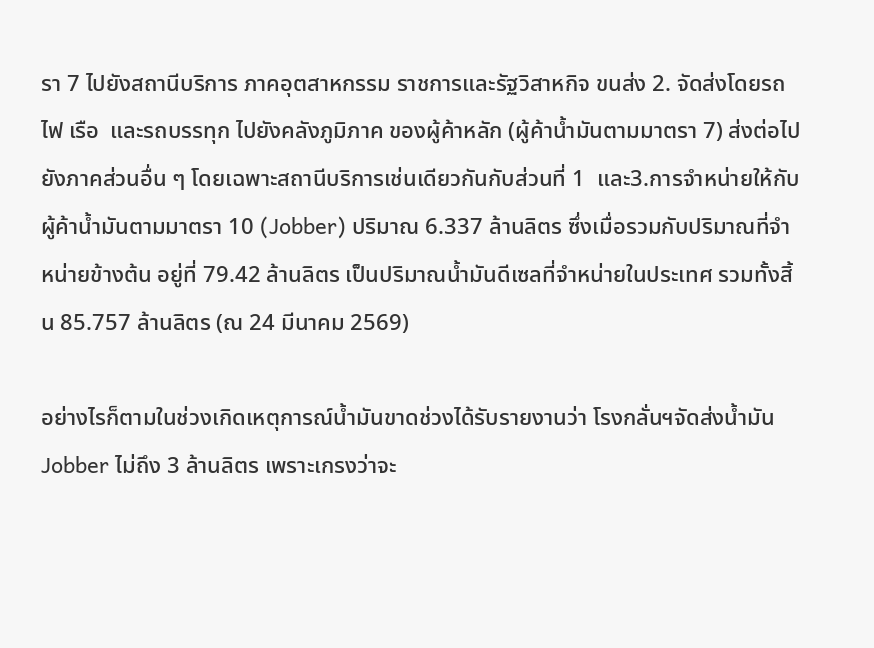รา 7 ไปยังสถานีบริการ ภาคอุตสาหกรรม ราชการและรัฐวิสาหกิจ ขนส่ง 2. จัดส่งโดยรถไฟ เรือ  และรถบรรทุก ไปยังคลังภูมิภาค ของผู้ค้าหลัก (ผู้ค้าน้ำมันตามมาตรา 7) ส่งต่อไปยังภาคส่วนอื่น ๆ โดยเฉพาะสถานีบริการเช่นเดียวกันกับส่วนที่ 1  และ3.การจําหน่ายให้กับผู้ค้าน้ำมันตามมาตรา 10 (Jobber) ปริมาณ 6.337 ล้านลิตร ซึ่งเมื่อรวมกับปริมาณที่จำหน่ายข้างต้น อยู่ที่ 79.42 ล้านลิตร เป็นปริมาณน้ำมันดีเซลที่จำหน่ายในประเทศ รวมทั้งสิ้น 85.757 ล้านลิตร (ณ 24 มีนาคม 2569)

อย่างไรก็ตามในช่วงเกิดเหตุการณ์น้ำมันขาดช่วงได้รับรายงานว่า โรงกลั่นฯจัดส่งน้ำมันJobber ไม่ถึง 3 ล้านลิตร เพราะเกรงว่าจะ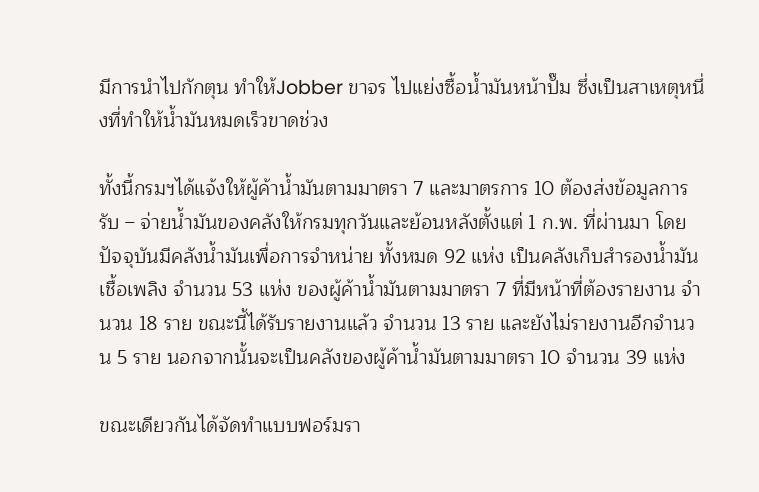มีการนำไปกักตุน ทำให้Jobber ขาจร ไปแย่งซื้อน้ำมันหน้าปั๊ม ซึ่งเป็นสาเหตุหนึ่งที่ทำให้น้ำมันหมดเร็วขาดช่วง

ทั้งนี้กรมฯได้แจ้งให้ผู้ค้าน้ำมันตามมาตรา 7 และมาตรการ 10 ต้องส่งข้อมูลการรับ – จ่ายน้ำมันของคลังให้กรมทุกวันและย้อนหลังตั้งแต่ 1 ก.พ. ที่ผ่านมา โดยปัจจุบันมีคลังน้ำมันเพื่อการจำหน่าย ทั้งหมด 92 แห่ง เป็นคลังเก็บสำรองน้ำมันเชื้อเพลิง จำนวน 53 แห่ง ของผู้ค้าน้ำมันตามมาตรา 7 ที่มีหน้าที่ต้องรายงาน จำนวน 18 ราย ขณะนี้ได้รับรายงานแล้ว จำนวน 13 ราย และยังไม่รายงานอีกจำนวน 5 ราย นอกจากนั้นจะเป็นคลังของผู้ค้าน้ำมันตามมาตรา 10 จำนวน 39 แห่ง

ขณะเดียวกันได้จัดทำแบบฟอร์มรา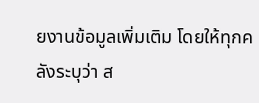ยงานข้อมูลเพิ่มเติม โดยให้ทุกคลังระบุว่า ส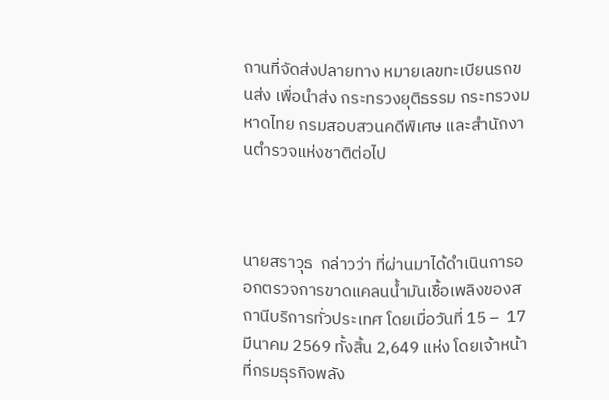ถานที่จัดส่งปลายทาง หมายเลขทะเบียนรถขนส่ง เพื่อนำส่ง กระทรวงยุติธรรม กระทรวงมหาดไทย กรมสอบสวนคดีพิเศษ และสำนักงานตำรวจแห่งชาติต่อไป



นายสราวุธ  กล่าวว่า ที่ผ่านมาได้ดำเนินการออกตรวจการขาดแคลนน้ำมันเชื้อเพลิงของสถานีบริการทั่วประเทศ โดยเมื่อวันที่ 15 –  17 มีนาคม 2569 ทั้งสิ้น 2,649 แห่ง โดยเจ้าหน้าที่กรมธุรกิจพลัง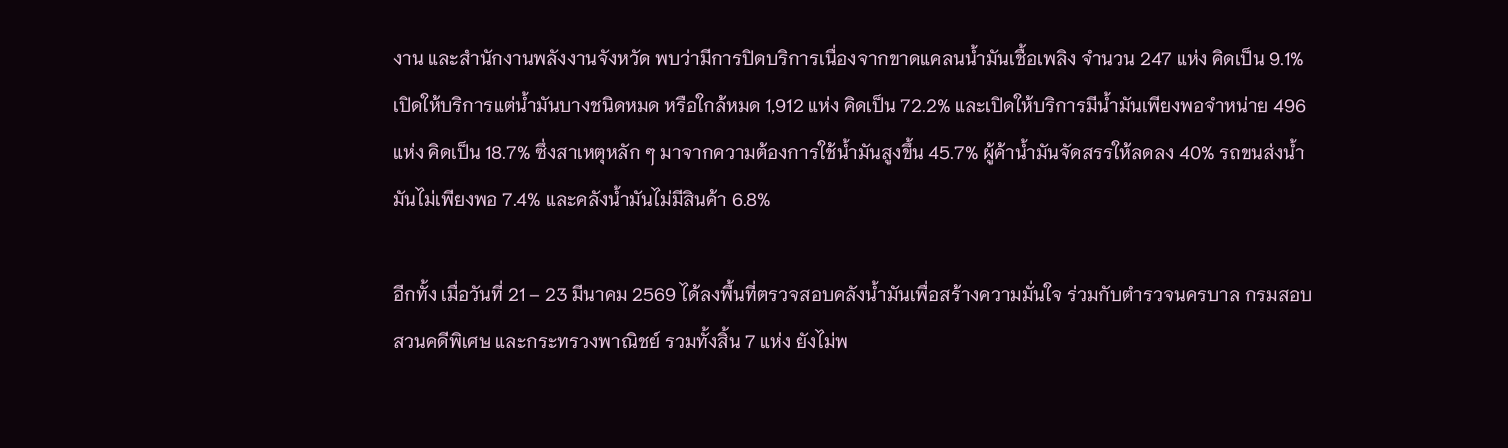งาน และสำนักงานพลังงานจังหวัด พบว่ามีการปิดบริการเนื่องจากขาดแคลนน้ำมันเชื้อเพลิง จำนวน 247 แห่ง คิดเป็น 9.1% เปิดให้บริการแต่น้ำมันบางชนิดหมด หรือใกล้หมด 1,912 แห่ง คิดเป็น 72.2% และเปิดให้บริการมีน้ำมันเพียงพอจำหน่าย 496 แห่ง คิดเป็น 18.7% ซึ่งสาเหตุหลัก ๆ มาจากความต้องการใช้น้ำมันสูงขึ้น 45.7% ผู้ค้าน้ำมันจัดสรรให้ลดลง 40% รถขนส่งน้ำมันไม่เพียงพอ 7.4% และคลังน้ำมันไม่มีสินค้า 6.8%

อีกทั้ง เมื่อวันที่ 21 – 23 มีนาคม 2569 ได้ลงพื้นที่ตรวจสอบคลังน้ำมันเพื่อสร้างความมั่นใจ ร่วมกับตำรวจนครบาล กรมสอบสวนคดีพิเศษ และกระทรวงพาณิชย์ รวมทั้งสิ้น 7 แห่ง ยังไม่พ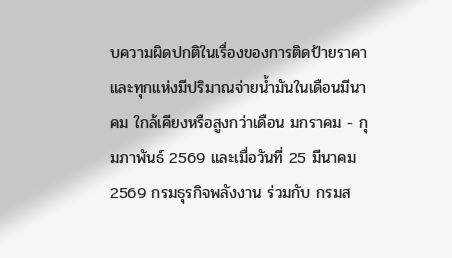บความผิดปกติในเรื่องของการติดป้ายราคา และทุกแห่งมีปริมาณจ่ายน้ำมันในเดือนมีนาคม ใกล้เคียงหรือสูงกว่าเดือน มกราคม - กุมภาพันธ์ 2569 และเมื่อวันที่ 25 มีนาคม 2569 กรมธุรกิจพลังงาน ร่วมกับ กรมส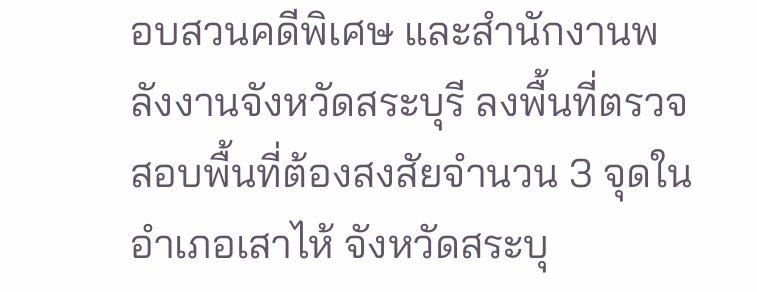อบสวนคดีพิเศษ และสำนักงานพลังงานจังหวัดสระบุรี ลงพื้นที่ตรวจสอบพื้นที่ต้องสงสัยจำนวน 3 จุดในอำเภอเสาไห้ จังหวัดสระบุ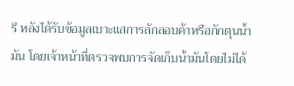รี หลังได้รับข้อมูลเบาะแสการลักลอบค้าหรือกักตุนน้ำมัน โดยเจ้าหน้าที่ตรวจพบการจัดเก็บน้ำมันโดยไม่ได้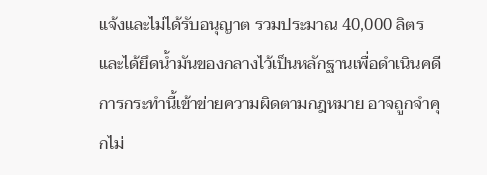แจ้งและไม่ได้รับอนุญาต รวมประมาณ 40,000 ลิตร และได้ยึดน้ำมันของกลางไว้เป็นหลักฐานเพื่อดำเนินคดี การกระทำนี้เข้าข่ายความผิดตามกฎหมาย อาจถูกจำคุกไม่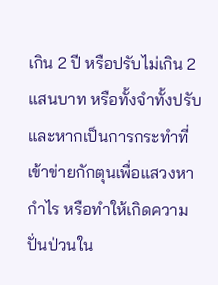เกิน 2 ปี หรือปรับไม่เกิน 2 แสนบาท หรือทั้งจำทั้งปรับ และหากเป็นการกระทำที่เข้าข่ายกักตุนเพื่อแสวงหากำไร หรือทำให้เกิดความปั่นป่วนใน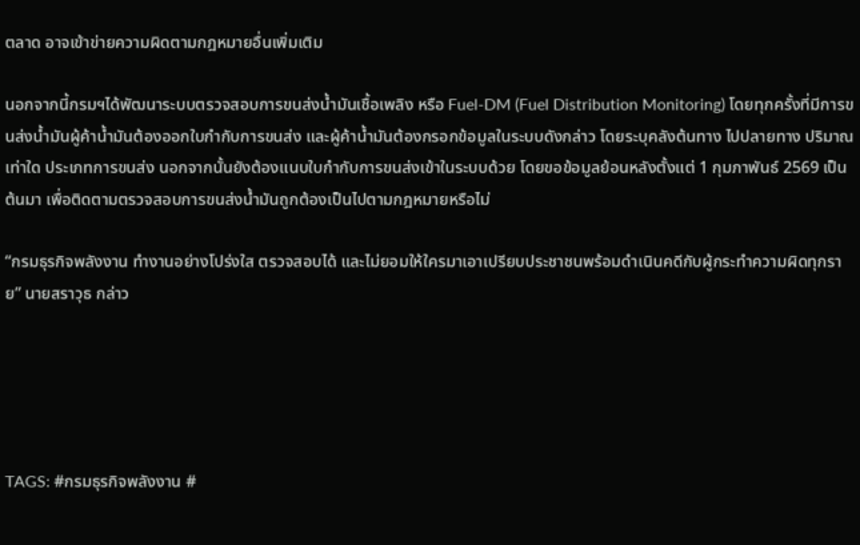ตลาด อาจเข้าข่ายความผิดตามกฎหมายอื่นเพิ่มเติม

นอกจากนี้กรมฯได้พัฒนาระบบตรวจสอบการขนส่งน้ำมันเชื้อเพลิง หรือ Fuel-DM (Fuel Distribution Monitoring) โดยทุกครั้งที่มีการขนส่งน้ำมันผู้ค้าน้ำมันต้องออกใบกำกับการขนส่ง และผู้ค้าน้ำมันต้องกรอกข้อมูลในระบบดังกล่าว โดยระบุคลังต้นทาง ไปปลายทาง ปริมาณเท่าใด ประเภทการขนส่ง นอกจากนั้นยังต้องแนบใบกำกับการขนส่งเข้าในระบบด้วย โดยขอข้อมูลย้อนหลังตั้งแต่ 1 กุมภาพันธ์ 2569 เป็นต้นมา เพื่อติดตามตรวจสอบการขนส่งน้ำมันถูกต้องเป็นไปตามกฎหมายหรือไม่

“กรมธุรกิจพลังงาน ทำงานอย่างโปร่งใส ตรวจสอบได้ และไม่ยอมให้ใครมาเอาเปรียบประชาชนพร้อมดำเนินคดีกับผู้กระทำความผิดทุกราย” นายสราวุธ กล่าว





TAGS: #กรมธุรกิจพลังงาน #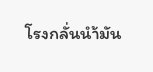โรงกลั่นนำ้มัน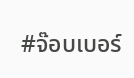#จ๊อบเบอร์